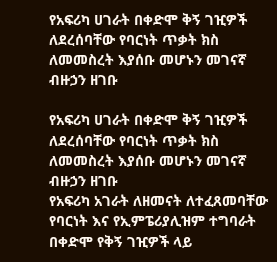የአፍሪካ ሀገራት በቀድሞ ቅኝ ገዢዎች ለደረሰባቸው የባርነት ጥቃት ክስ ለመመስረት እያሰቡ መሆኑን መገናኛ ብዙኃን ዘገቡ

የአፍሪካ ሀገራት በቀድሞ ቅኝ ገዢዎች ለደረሰባቸው የባርነት ጥቃት ክስ ለመመስረት እያሰቡ መሆኑን መገናኛ ብዙኃን ዘገቡ
የአፍሪካ አገራት ለዘመናት ለተፈጸመባቸው የባርነት እና የኢምፔሪያሊዝም ተግባራት በቀድሞ የቅኝ ገዢዎች ላይ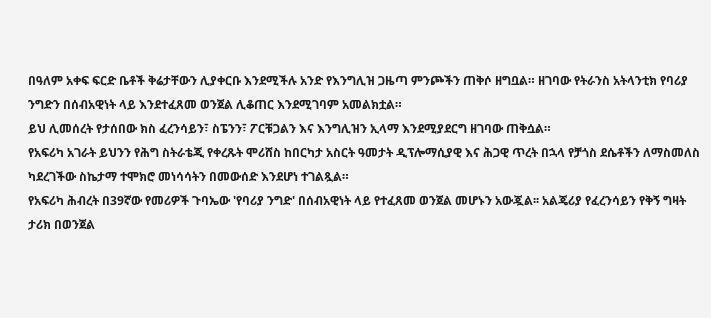በዓለም አቀፍ ፍርድ ቤቶች ቅሬታቸውን ሊያቀርቡ እንደሚችሉ አንድ የእንግሊዝ ጋዜጣ ምንጮችን ጠቅሶ ዘግቧል። ዘገባው የትራንስ አትላንቲክ የባሪያ ንግድን በሰብአዊነት ላይ እንደተፈጸመ ወንጀል ሊቆጠር እንደሚገባም አመልክቷል።
ይህ ሊመሰረት የታሰበው ክስ ፈረንሳይን፣ ስፔንን፣ ፖርቹጋልን እና እንግሊዝን ኢላማ እንደሚያደርግ ዘገባው ጠቅሷል።
የአፍሪካ አገራት ይህንን የሕግ ስትራቴጂ የቀረጹት ሞሪሸስ ከበርካታ አስርት ዓመታት ዲፕሎማሲያዊ እና ሕጋዊ ጥረት በኋላ የቻጎስ ደሴቶችን ለማስመለስ ካደረገችው ስኬታማ ተሞክሮ መነሳሳትን በመውሰድ እንደሆነ ተገልጿል።
የአፍሪካ ሕብረት በ39ኛው የመሪዎች ጉባኤው 'የባሪያ ንግድ' በሰብአዊነት ላይ የተፈጸመ ወንጀል መሆኑን አውጇል፡፡ አልጄሪያ የፈረንሳይን የቅኝ ግዛት ታሪክ በወንጀል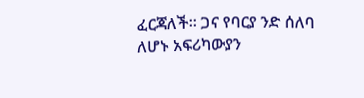ፈርጃለች፡፡ ጋና የባርያ ንድ ሰለባ ለሆኑ አፍሪካውያን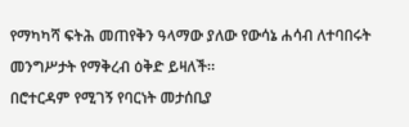የማካካሻ ፍትሕ መጠየቅን ዓላማው ያለው የውሳኔ ሐሳብ ለተባበሩት መንግሥታት የማቅረብ ዕቅድ ይዛለች፡፡
በሮተርዳም የሚገኝ የባርነት መታሰቢያ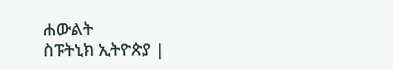ሐውልት
ስፑትኒክ ኢትዮጵያ |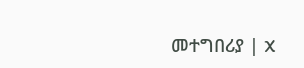መተግበሪያ | X